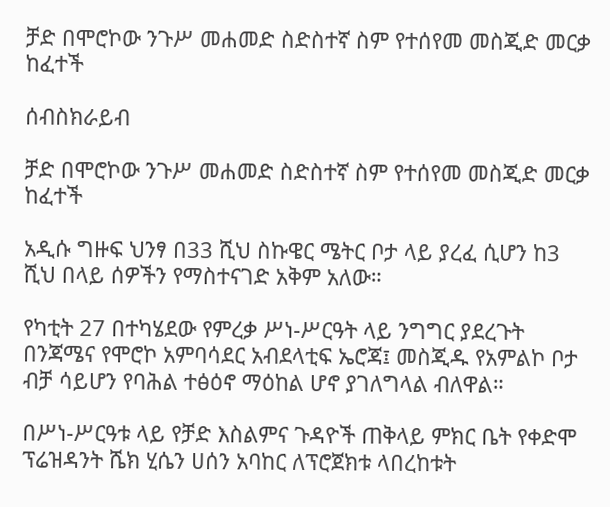ቻድ በሞሮኮው ንጉሥ መሐመድ ስድስተኛ ስም የተሰየመ መስጂድ መርቃ ከፈተች

ሰብስክራይብ

ቻድ በሞሮኮው ንጉሥ መሐመድ ስድስተኛ ስም የተሰየመ መስጂድ መርቃ ከፈተች

አዲሱ ግዙፍ ህንፃ በ33 ሺህ ስኩዌር ሜትር ቦታ ላይ ያረፈ ሲሆን ከ3 ሺህ በላይ ሰዎችን የማስተናገድ አቅም አለው።

የካቲት 27 በተካሄደው የምረቃ ሥነ-ሥርዓት ላይ ንግግር ያደረጉት በንጃሜና የሞሮኮ አምባሳደር አብደላቲፍ ኤሮጃ፤ መስጂዱ የአምልኮ ቦታ ብቻ ሳይሆን የባሕል ተፅዕኖ ማዕከል ሆኖ ያገለግላል ብለዋል።

በሥነ-ሥርዓቱ ላይ የቻድ እስልምና ጉዳዮች ጠቅላይ ምክር ቤት የቀድሞ ፕሬዝዳንት ሼክ ሂሴን ሀሰን አባከር ለፕሮጀክቱ ላበረከቱት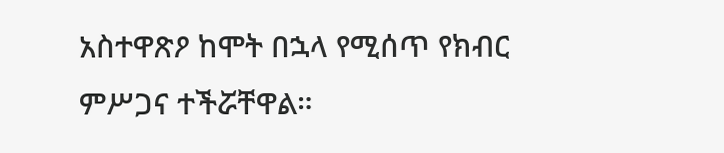አስተዋጽዖ ከሞት በኋላ የሚሰጥ የክብር ምሥጋና ተችሯቸዋል።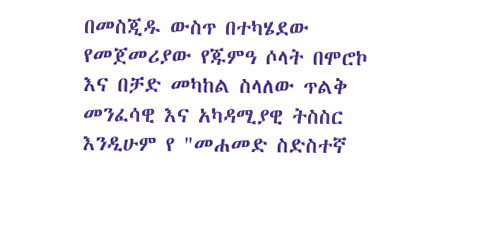በመስጂዱ ውስጥ በተካሄደው የመጀመሪያው የጁምዓ ሶላት በሞሮኮ እና በቻድ መካከል ስላለው ጥልቅ መንፈሳዊ እና አካዳሚያዊ ትስስር እንዲሁም የ "መሐመድ ስድስተኛ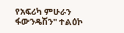የአፍሪካ ምሁራን ፋውንዴሽን" ተልዕኮ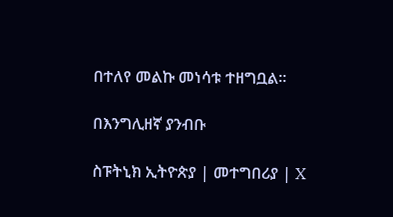በተለየ መልኩ መነሳቱ ተዘግቧል።

በእንግሊዘኛ ያንብቡ

ስፑትኒክ ኢትዮጵያ | መተግበሪያ | X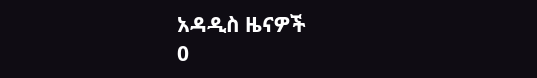አዳዲስ ዜናዎች
0